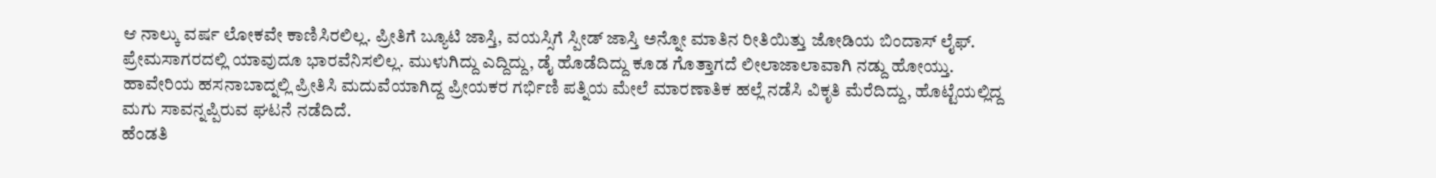ಆ ನಾಲ್ಕು ವರ್ಷ ಲೋಕವೇ ಕಾಣಿಸಿರಲಿಲ್ಲ. ಪ್ರೀತಿಗೆ ಬ್ಯೂಟಿ ಜಾಸ್ತಿ, ವಯಸ್ಸಿಗೆ ಸ್ಪೀಡ್ ಜಾಸ್ತಿ ಅನ್ನೋ ಮಾತಿನ ರೀತಿಯಿತ್ತು ಜೋಡಿಯ ಬಿಂದಾಸ್ ಲೈಫ್. ಪ್ರೇಮಸಾಗರದಲ್ಲಿ ಯಾವುದೂ ಭಾರವೆನಿಸಲಿಲ್ಲ. ಮುಳುಗಿದ್ದು ಎದ್ದಿದ್ದು, ಡೈ ಹೊಡೆದಿದ್ದು ಕೂಡ ಗೊತ್ತಾಗದೆ ಲೀಲಾಜಾಲಾವಾಗಿ ನಡ್ದು ಹೋಯ್ತು.
ಹಾವೇರಿಯ ಹಸನಾಬಾದ್ನಲ್ಲಿ ಪ್ರೀತಿಸಿ ಮದುವೆಯಾಗಿದ್ದ ಪ್ರೀಯಕರ ಗರ್ಭಿಣಿ ಪತ್ನಿಯ ಮೇಲೆ ಮಾರಣಾತಿಕ ಹಲ್ಲೆ ನಡೆಸಿ ವಿಕೃತಿ ಮೆರೆದಿದ್ದು, ಹೊಟ್ಟೆಯಲ್ಲಿದ್ದ ಮಗು ಸಾವನ್ನಪ್ಪಿರುವ ಘಟನೆ ನಡೆದಿದೆ.
ಹೆಂಡತಿ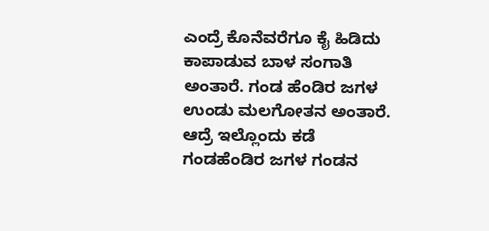ಎಂದ್ರೆ ಕೊನೆವರೆಗೂ ಕೈ ಹಿಡಿದು ಕಾಪಾಡುವ ಬಾಳ ಸಂಗಾತಿ ಅಂತಾರೆ. ಗಂಡ ಹೆಂಡಿರ ಜಗಳ ಉಂಡು ಮಲಗೋತನ ಅಂತಾರೆ. ಆದ್ರೆ ಇಲ್ಲೊಂದು ಕಡೆ ಗಂಡಹೆಂಡಿರ ಜಗಳ ಗಂಡನ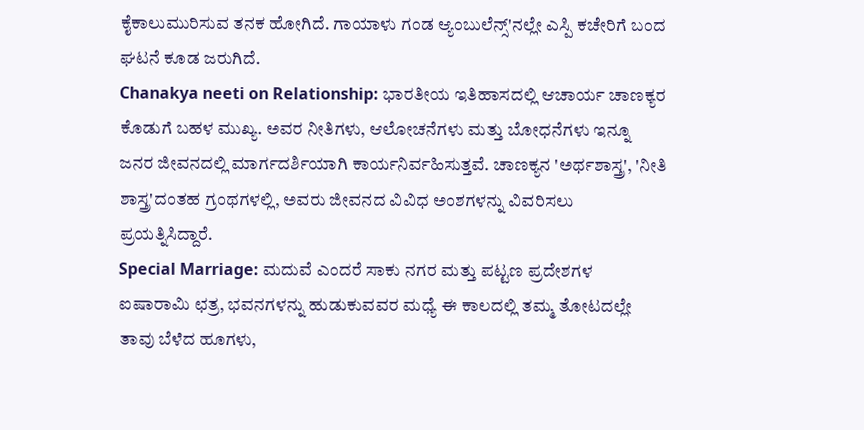ಕೈಕಾಲುಮುರಿಸುವ ತನಕ ಹೋಗಿದೆ. ಗಾಯಾಳು ಗಂಡ ಆ್ಯಂಬುಲೆನ್ಸ್'ನಲ್ಲೇ ಎಸ್ಪಿ ಕಚೇರಿಗೆ ಬಂದ ಘಟನೆ ಕೂಡ ಜರುಗಿದೆ.
Chanakya neeti on Relationship: ಭಾರತೀಯ ಇತಿಹಾಸದಲ್ಲಿ ಆಚಾರ್ಯ ಚಾಣಕ್ಯರ ಕೊಡುಗೆ ಬಹಳ ಮುಖ್ಯ. ಅವರ ನೀತಿಗಳು, ಆಲೋಚನೆಗಳು ಮತ್ತು ಬೋಧನೆಗಳು ಇನ್ನೂ ಜನರ ಜೀವನದಲ್ಲಿ ಮಾರ್ಗದರ್ಶಿಯಾಗಿ ಕಾರ್ಯನಿರ್ವಹಿಸುತ್ತವೆ. ಚಾಣಕ್ಯನ 'ಅರ್ಥಶಾಸ್ತ್ರ', 'ನೀತಿ ಶಾಸ್ತ್ರ'ದಂತಹ ಗ್ರಂಥಗಳಲ್ಲಿ, ಅವರು ಜೀವನದ ವಿವಿಧ ಅಂಶಗಳನ್ನು ವಿವರಿಸಲು ಪ್ರಯತ್ನಿಸಿದ್ದಾರೆ.
Special Marriage: ಮದುವೆ ಎಂದರೆ ಸಾಕು ನಗರ ಮತ್ತು ಪಟ್ಟಣ ಪ್ರದೇಶಗಳ ಐಷಾರಾಮಿ ಛತ್ರ, ಭವನಗಳನ್ನು ಹುಡುಕುವವರ ಮಧ್ಯೆ ಈ ಕಾಲದಲ್ಲಿ ತಮ್ಮ ತೋಟದಲ್ಲೇ ತಾವು ಬೆಳೆದ ಹೂಗಳು,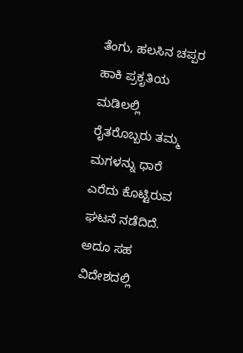ತೆಂಗು, ಹಲಸಿನ ಚಪ್ಪರ ಹಾಕಿ ಪ್ರಕೃತಿಯ ಮಡಿಲಲ್ಲಿ ರೈತರೊಬ್ಬರು ತಮ್ಮ ಮಗಳನ್ನು ಧಾರೆ ಎರೆದು ಕೊಟ್ಟಿರುವ ಘಟನೆ ನಡೆದಿದೆ. ಅದೂ ಸಹ ವಿದೇಶದಲ್ಲಿ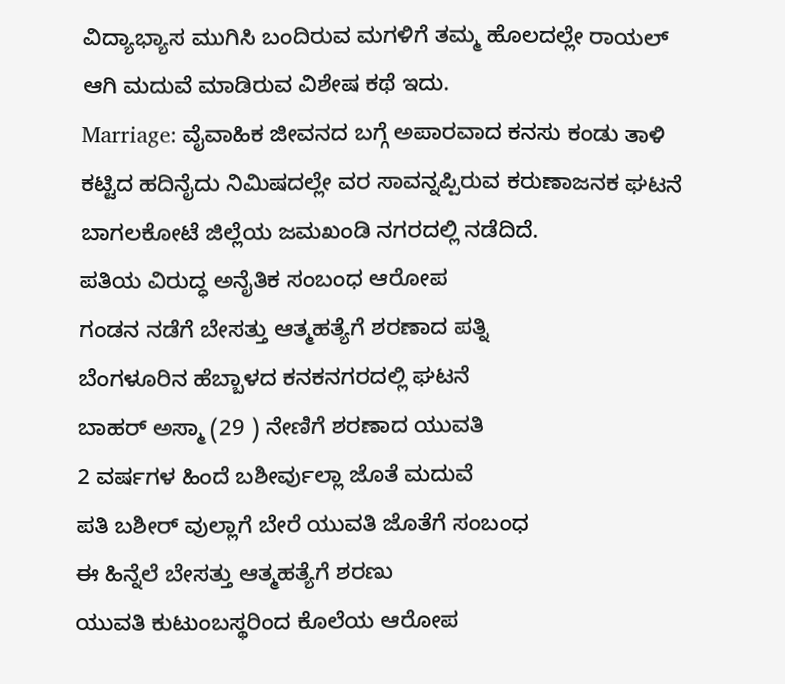ವಿದ್ಯಾಭ್ಯಾಸ ಮುಗಿಸಿ ಬಂದಿರುವ ಮಗಳಿಗೆ ತಮ್ಮ ಹೊಲದಲ್ಲೇ ರಾಯಲ್ ಆಗಿ ಮದುವೆ ಮಾಡಿರುವ ವಿಶೇಷ ಕಥೆ ಇದು.
Marriage: ವೈವಾಹಿಕ ಜೀವನದ ಬಗ್ಗೆ ಅಪಾರವಾದ ಕನಸು ಕಂಡು ತಾಳಿ ಕಟ್ಟಿದ ಹದಿನೈದು ನಿಮಿಷದಲ್ಲೇ ವರ ಸಾವನ್ನಪ್ಪಿರುವ ಕರುಣಾಜನಕ ಘಟನೆ ಬಾಗಲಕೋಟೆ ಜಿಲ್ಲೆಯ ಜಮಖಂಡಿ ನಗರದಲ್ಲಿ ನಡೆದಿದೆ.
ಪತಿಯ ವಿರುದ್ಧ ಅನೈತಿಕ ಸಂಬಂಧ ಆರೋಪ
ಗಂಡನ ನಡೆಗೆ ಬೇಸತ್ತು ಆತ್ಮಹತ್ಯೆಗೆ ಶರಣಾದ ಪತ್ನಿ
ಬೆಂಗಳೂರಿನ ಹೆಬ್ಬಾಳದ ಕನಕನಗರದಲ್ಲಿ ಘಟನೆ
ಬಾಹರ್ ಅಸ್ಮಾ (29 ) ನೇಣಿಗೆ ಶರಣಾದ ಯುವತಿ
2 ವರ್ಷಗಳ ಹಿಂದೆ ಬಶೀರ್ವುಲ್ಲಾ ಜೊತೆ ಮದುವೆ
ಪತಿ ಬಶೀರ್ ವುಲ್ಲಾಗೆ ಬೇರೆ ಯುವತಿ ಜೊತೆಗೆ ಸಂಬಂಧ
ಈ ಹಿನ್ನೆಲೆ ಬೇಸತ್ತು ಆತ್ಮಹತ್ಯೆಗೆ ಶರಣು
ಯುವತಿ ಕುಟುಂಬಸ್ಥರಿಂದ ಕೊಲೆಯ ಆರೋಪ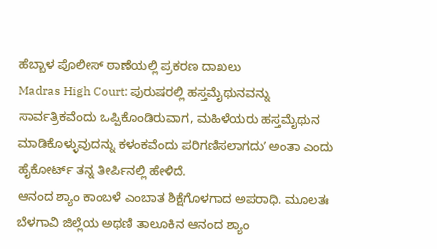ಹೆಬ್ಬಾಳ ಪೊಲೀಸ್ ಠಾಣೆಯಲ್ಲಿ ಪ್ರಕರಣ ದಾಖಲು
Madras High Court: ಪುರುಷರಲ್ಲಿ ಹಸ್ತಮೈಥುನವನ್ನು ಸಾರ್ವತ್ರಿಕವೆಂದು ಒಪ್ಪಿಕೊಂಡಿರುವಾಗ, ಮಹಿಳೆಯರು ಹಸ್ತಮೈಥುನ ಮಾಡಿಕೊಳ್ಳುವುದನ್ನು ಕಳಂಕವೆಂದು ಪರಿಗಣಿಸಲಾಗದುʼ ಅಂತಾ ಎಂದು ಹೈಕೋರ್ಟ್ ತನ್ನ ತೀರ್ಪಿನಲ್ಲಿ ಹೇಳಿದೆ.
ಆನಂದ ಶ್ಯಾಂ ಕಾಂಬಳೆ ಎಂಬಾತ ಶಿಕ್ಷೆಗೊಳಗಾದ ಅಪರಾಧಿ. ಮೂಲತಃ ಬೆಳಗಾವಿ ಜಿಲ್ಲೆಯ ಅಥಣಿ ತಾಲೂಕಿನ ಆನಂದ ಶ್ಯಾಂ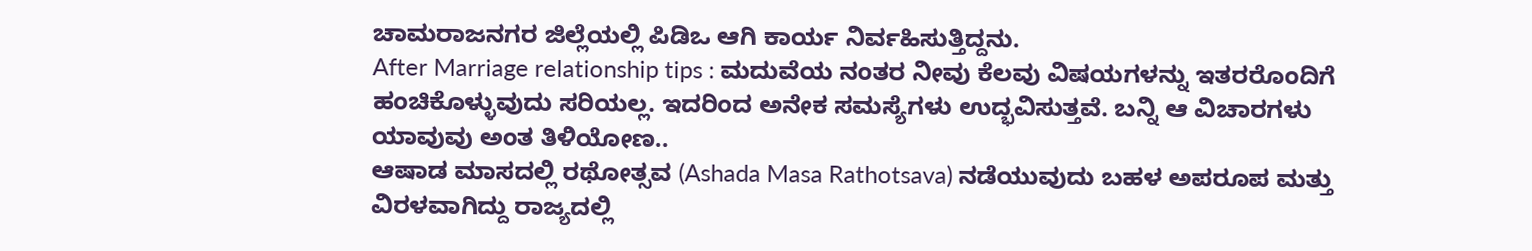ಚಾಮರಾಜನಗರ ಜಿಲ್ಲೆಯಲ್ಲಿ ಪಿಡಿಒ ಆಗಿ ಕಾರ್ಯ ನಿರ್ವಹಿಸುತ್ತಿದ್ದನು.
After Marriage relationship tips : ಮದುವೆಯ ನಂತರ ನೀವು ಕೆಲವು ವಿಷಯಗಳನ್ನು ಇತರರೊಂದಿಗೆ ಹಂಚಿಕೊಳ್ಳುವುದು ಸರಿಯಲ್ಲ. ಇದರಿಂದ ಅನೇಕ ಸಮಸ್ಯೆಗಳು ಉದ್ಭವಿಸುತ್ತವೆ. ಬನ್ನಿ ಆ ವಿಚಾರಗಳು ಯಾವುವು ಅಂತ ತಿಳಿಯೋಣ..
ಆಷಾಡ ಮಾಸದಲ್ಲಿ ರಥೋತ್ಸವ (Ashada Masa Rathotsava) ನಡೆಯುವುದು ಬಹಳ ಅಪರೂಪ ಮತ್ತು ವಿರಳವಾಗಿದ್ದು ರಾಜ್ಯದಲ್ಲಿ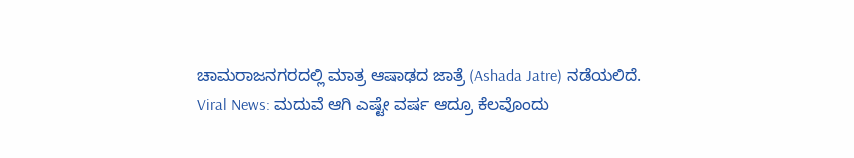ಚಾಮರಾಜನಗರದಲ್ಲಿ ಮಾತ್ರ ಆಷಾಢದ ಜಾತ್ರೆ (Ashada Jatre) ನಡೆಯಲಿದೆ.
Viral News: ಮದುವೆ ಆಗಿ ಎಷ್ಟೇ ವರ್ಷ ಆದ್ರೂ ಕೆಲವೊಂದು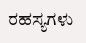ರಹಸ್ಯಗಳು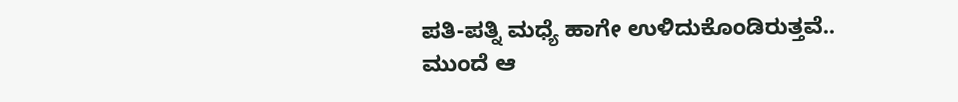ಪತಿ-ಪತ್ನಿ ಮಧ್ಯೆ ಹಾಗೇ ಉಳಿದುಕೊಂಡಿರುತ್ತವೆ.. ಮುಂದೆ ಆ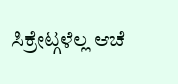ಸಿಕ್ರೇಟ್ಗಳೆಲ್ಲ ಆಚೆ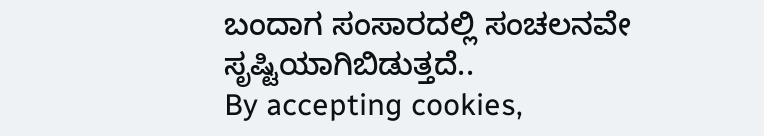ಬಂದಾಗ ಸಂಸಾರದಲ್ಲಿ ಸಂಚಲನವೇ ಸೃಷ್ಟಿಯಾಗಿಬಿಡುತ್ತದೆ..
By accepting cookies,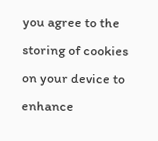you agree to the storing of cookies on your device to enhance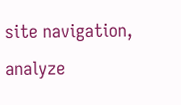site navigation, analyze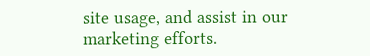site usage, and assist in our marketing efforts.